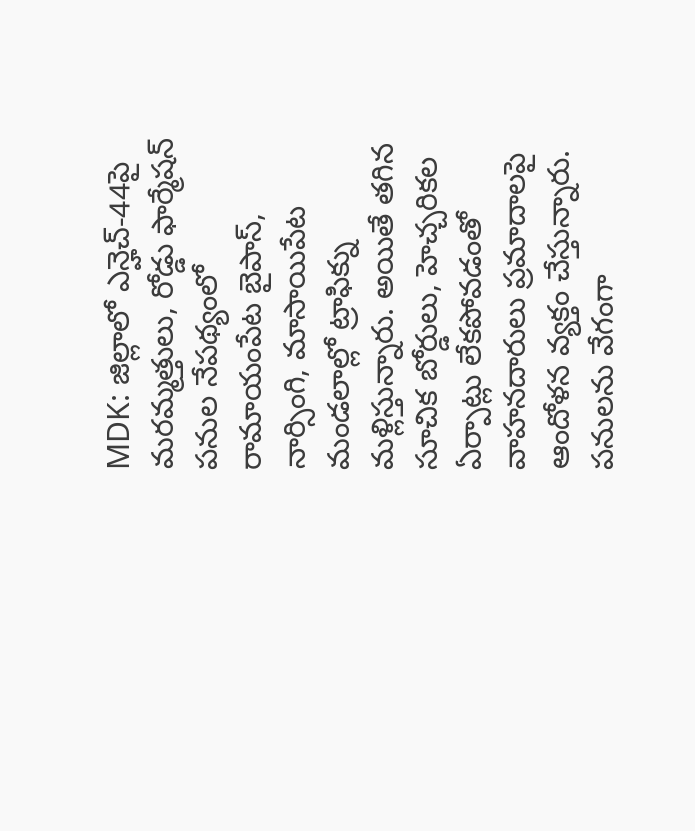MDK: జిల్లాలో ఎన్హెచ్-44పై మరమ్మత్తులు, రోడ్డు ఫార్మేషన్ పనుల నేపథ్యంలో రామాయంపేట బైపాస్, నార్సింగి, మాసాయిపేట మండలాల్లో ట్రాఫిక్ను మళ్లిస్తున్నారు. అయితే తగిన సూచిక బోర్డులు, హెచ్చరికల ఏర్పాట్లు లేకపోవడంతో వాహనదారులు ప్రమాదాలపై ఆందోళన వ్యక్తం చేస్తున్నారు. పనులను వేగంగా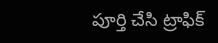పూర్తి చేసి ట్రాఫిక్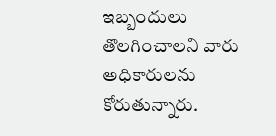ఇబ్బందులు తొలగించాలని వారు అధికారులను కోరుతున్నారు.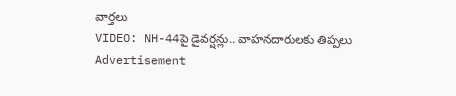వార్తలు
VIDEO: NH-44పై డైవర్షన్లు.. వాహనదారులకు తిప్పలు
Advertisement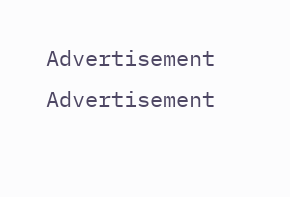Advertisement
Advertisement